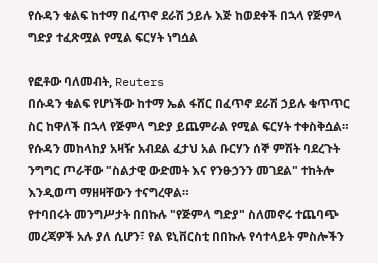የሱዳን ቁልፍ ከተማ በፈጥኖ ደራሽ ኃይሉ እጅ ከወደቀች በኋላ የጅምላ ግድያ ተፈጽሟል የሚል ፍርሃት ነግሷል

የፎቶው ባለመብት, Reuters
በሱዳን ቁልፍ የሆነችው ከተማ ኤል ፋሸር በፈጥኖ ደራሽ ኃይሉ ቁጥጥር ስር ከዋለች በኋላ የጅምላ ግድያ ይጨምራል የሚል ፍርሃት ተቀስቅሷል።
የሱዳን መከላከያ አዛዥ አብደል ፈታህ አል ቡርሃን ሰኞ ምሽት ባደረጉት ንግግር ጦራቸው "ስልታዊ ውድመት እና የንፁኃንን መገደል" ተከትሎ እንዲወጣ ማዘዛቸውን ተናግረዋል።
የተባበሩት መንግሥታት በበኩሉ "የጅምላ ግድያ" ስለመኖሩ ተጨባጭ መረጃዎች አሉ ያለ ሲሆን፣ የል ዩኒቨርስቲ በበኩሉ የሳተላይት ምስሎችን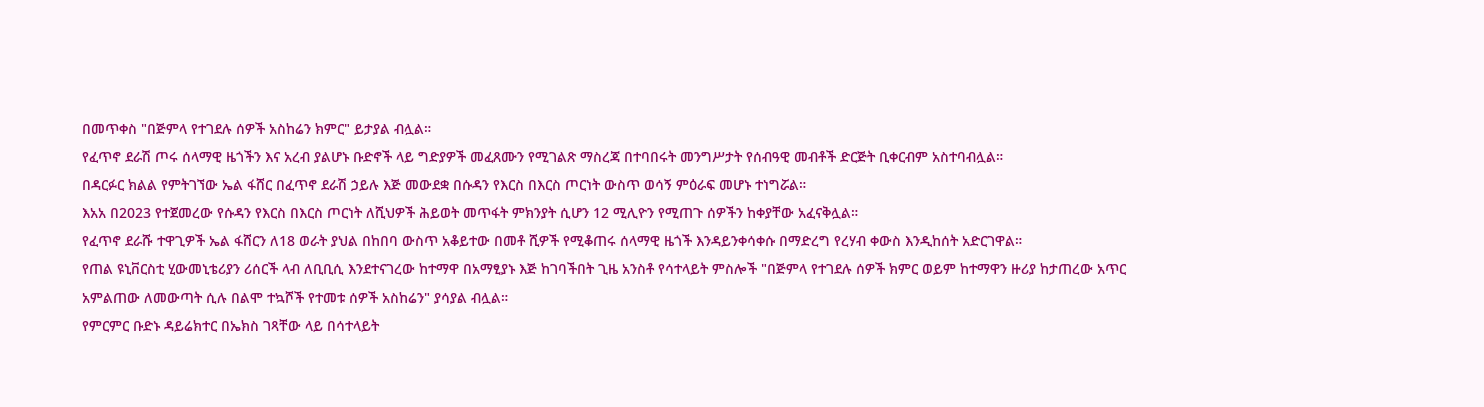በመጥቀስ "በጅምላ የተገደሉ ሰዎች አስከሬን ክምር" ይታያል ብሏል።
የፈጥኖ ደራሽ ጦሩ ሰላማዊ ዜጎችን እና አረብ ያልሆኑ ቡድኖች ላይ ግድያዎች መፈጸሙን የሚገልጽ ማስረጃ በተባበሩት መንግሥታት የሰብዓዊ መብቶች ድርጅት ቢቀርብም አስተባብሏል።
በዳርፉር ክልል የምትገኘው ኤል ፋሸር በፈጥኖ ደራሽ ኃይሉ እጅ መውደቋ በሱዳን የእርስ በእርስ ጦርነት ውስጥ ወሳኝ ምዕራፍ መሆኑ ተነግሯል።
እአአ በ2023 የተጀመረው የሱዳን የእርስ በእርስ ጦርነት ለሺህዎች ሕይወት መጥፋት ምክንያት ሲሆን 12 ሚሊዮን የሚጠጉ ሰዎችን ከቀያቸው አፈናቅሏል።
የፈጥኖ ደራሹ ተዋጊዎች ኤል ፋሸርን ለ18 ወራት ያህል በከበባ ውስጥ አቆይተው በመቶ ሺዎች የሚቆጠሩ ሰላማዊ ዜጎች እንዳይንቀሳቀሱ በማድረግ የረሃብ ቀውስ እንዲከሰት አድርገዋል።
የጠል ዩኒቨርስቲ ሂውመኒቴሪያን ሪሰርች ላብ ለቢቢሲ እንደተናገረው ከተማዋ በአማፂያኑ እጅ ከገባችበት ጊዜ አንስቶ የሳተላይት ምስሎች "በጅምላ የተገደሉ ሰዎች ክምር ወይም ከተማዋን ዙሪያ ከታጠረው አጥር አምልጠው ለመውጣት ሲሉ በልሞ ተኳሾች የተመቱ ሰዎች አስከሬን" ያሳያል ብሏል።
የምርምር ቡድኑ ዳይሬክተር በኤክስ ገጻቸው ላይ በሳተላይት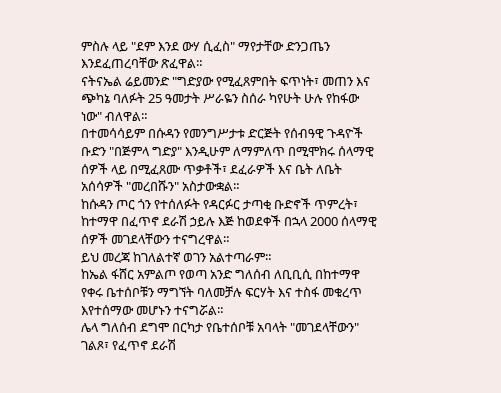ምስሉ ላይ "ደም እንደ ውሃ ሲፈስ" ማየታቸው ድንጋጤን እንደፈጠረባቸው ጽፈዋል።
ናትናኤል ሬይመንድ "ግድያው የሚፈጸምበት ፍጥነት፣ መጠን እና ጭካኔ ባለፉት 25 ዓመታት ሥራዬን ስሰራ ካየሁት ሁሉ የከፋው ነው" ብለዋል።
በተመሳሳይም በሱዳን የመንግሥታቱ ድርጅት የሰብዓዊ ጉዳዮች ቡድን "በጅምላ ግድያ" እንዲሁም ለማምለጥ በሚሞክሩ ሰላማዊ ሰዎች ላይ በሚፈጸሙ ጥቃቶች፣ ደፈራዎች እና ቤት ለቤት አሰሳዎች "መረበሹን" አስታውቋል።
ከሱዳን ጦር ጎን የተሰለፉት የዳርፉር ታጣቂ ቡድኖች ጥምረት፣ ከተማዋ በፈጥኖ ደራሽ ኃይሉ እጅ ከወደቀች በኋላ 2000 ሰላማዊ ሰዎች መገደላቸውን ተናግረዋል።
ይህ መረጃ ከገለልተኛ ወገን አልተጣራም።
ከኤል ፋሸር አምልጦ የወጣ አንድ ግለሰብ ለቢቢሲ በከተማዋ የቀሩ ቤተሰቦቹን ማግኘት ባለመቻሉ ፍርሃት እና ተስፋ መቁረጥ እየተሰማው መሆኑን ተናግሯል።
ሌላ ግለሰብ ደግሞ በርካታ የቤተሰቦቹ አባላት "መገደላቸውን" ገልጾ፣ የፈጥኖ ደራሽ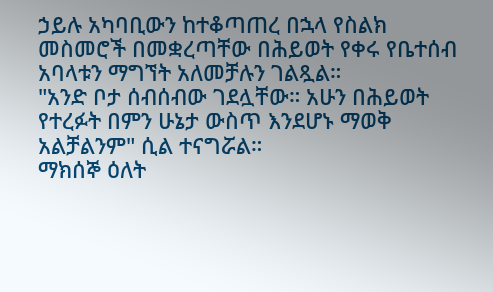ኃይሉ አካባቢውን ከተቆጣጠረ በኋላ የስልክ መስመሮች በመቋረጣቸው በሕይወት የቀሩ የቤተሰብ አባላቱን ማግኘት አለመቻሉን ገልጿል።
"አንድ ቦታ ሰብሰብው ገደሏቸው። አሁን በሕይወት የተረፉት በምን ሁኔታ ውስጥ እንደሆኑ ማወቅ አልቻልንም" ሲል ተናግሯል።
ማክሰኞ ዕለት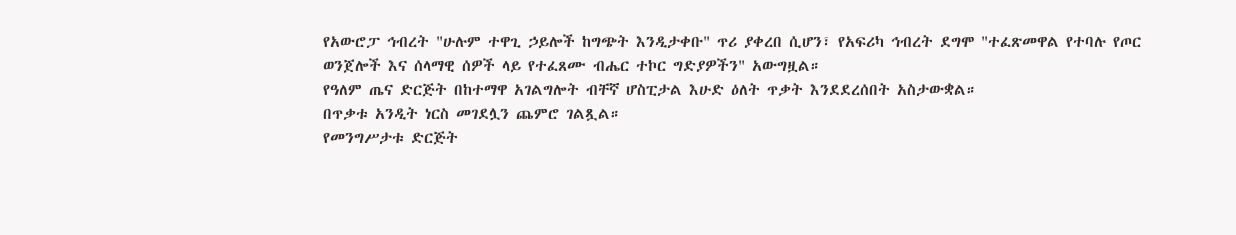የአውሮፓ ኅብረት "ሁሉም ተዋጊ ኃይሎች ከግጭት እንዲታቀቡ" ጥሪ ያቀረበ ሲሆን፣ የአፍሪካ ኅብረት ደግሞ "ተፈጽመዋል የተባሉ የጦር ወንጀሎች እና ሰላማዊ ሰዎች ላይ የተፈጸሙ ብሔር ተኮር ግድያዎችን" አውግዟል።
የዓለም ጤና ድርጅት በከተማዋ አገልግሎት ብቸኛ ሆስፒታል እሁድ ዕለት ጥቃት እንደደረሰበት አስታውቋል።
በጥቃቱ አንዲት ነርስ መገደሏን ጨምሮ ገልጿል።
የመንግሥታቱ ድርጅት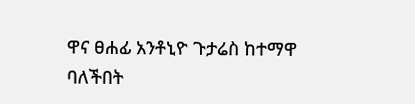ዋና ፀሐፊ አንቶኒዮ ጉታሬስ ከተማዋ ባለችበት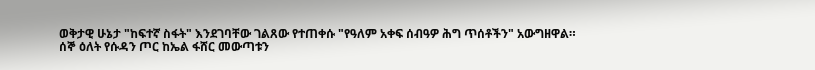ወቅታዊ ሁኔታ "ከፍተኛ ስፋት" እንደገባቸው ገልጸው የተጠቀሱ "የዓለም አቀፍ ሰብዓዎ ሕግ ጥሰቶችን" አውግዘዋል።
ሰኞ ዕለት የሱዳን ጦር ከኤል ፋሸር መውጣቱን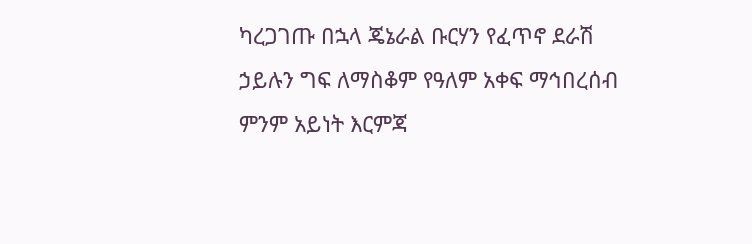ካረጋገጡ በኋላ ጄኔራል ቡርሃን የፈጥኖ ደራሽ ኃይሉን ግፍ ለማስቆም የዓለም አቀፍ ማኅበረሰብ ምንም አይነት እርምጃ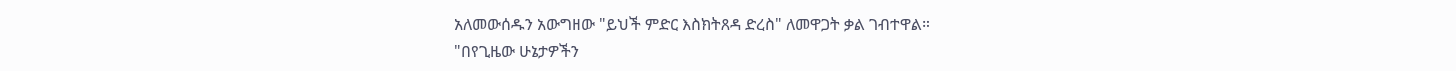አለመውሰዱን አውግዘው "ይህች ምድር እስክትጸዳ ድረስ" ለመዋጋት ቃል ገብተዋል።
"በየጊዜው ሁኔታዎችን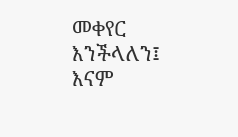መቀየር እንችላለን፤ እናም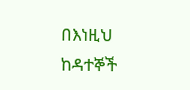በእነዚህ ከዳተኞች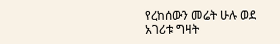የረከሰውን መሬት ሁሉ ወደ አገሪቱ ግዛት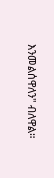እንመልሰዋለን" ብለዋል።